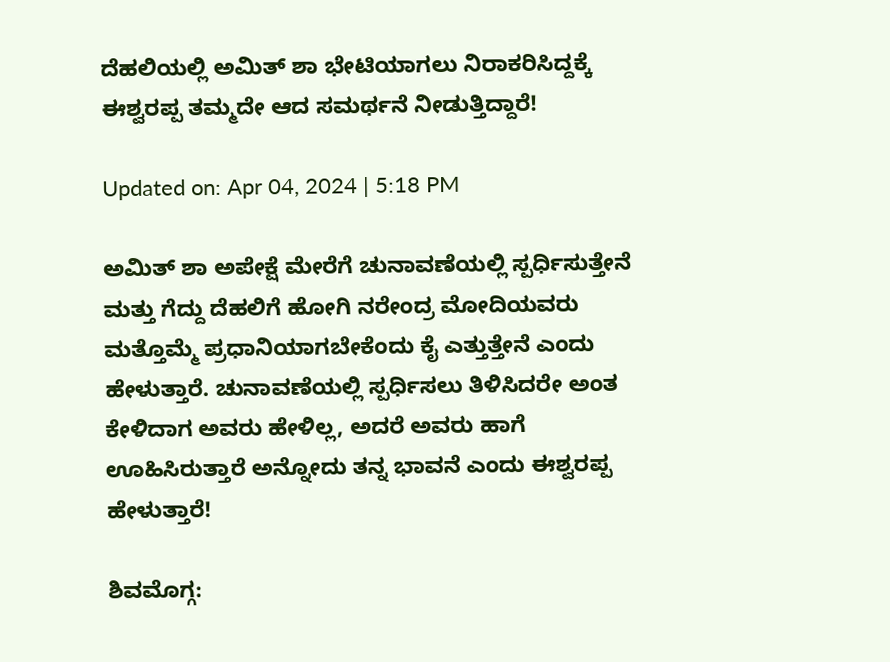ದೆಹಲಿಯಲ್ಲಿ ಅಮಿತ್ ಶಾ ಭೇಟಿಯಾಗಲು ನಿರಾಕರಿಸಿದ್ದಕ್ಕೆ ಈಶ್ವರಪ್ಪ ತಮ್ಮದೇ ಆದ ಸಮರ್ಥನೆ ನೀಡುತ್ತಿದ್ದಾರೆ!

Updated on: Apr 04, 2024 | 5:18 PM

ಅಮಿತ್ ಶಾ ಅಪೇಕ್ಷೆ ಮೇರೆಗೆ ಚುನಾವಣೆಯಲ್ಲಿ ಸ್ಪರ್ಧಿಸುತ್ತೇನೆ ಮತ್ತು ಗೆದ್ದು ದೆಹಲಿಗೆ ಹೋಗಿ ನರೇಂದ್ರ ಮೋದಿಯವರು ಮತ್ತೊಮ್ಮೆ ಪ್ರಧಾನಿಯಾಗಬೇಕೆಂದು ಕೈ ಎತ್ತುತ್ತೇನೆ ಎಂದು ಹೇಳುತ್ತಾರೆ. ಚುನಾವಣೆಯಲ್ಲಿ ಸ್ಪರ್ಧಿಸಲು ತಿಳಿಸಿದರೇ ಅಂತ ಕೇಳಿದಾಗ ಅವರು ಹೇಳಿಲ್ಲ, ಅದರೆ ಅವರು ಹಾಗೆ ಊಹಿಸಿರುತ್ತಾರೆ ಅನ್ನೋದು ತನ್ನ ಭಾವನೆ ಎಂದು ಈಶ್ವರಪ್ಪ ಹೇಳುತ್ತಾರೆ!

ಶಿವಮೊಗ್ಗ: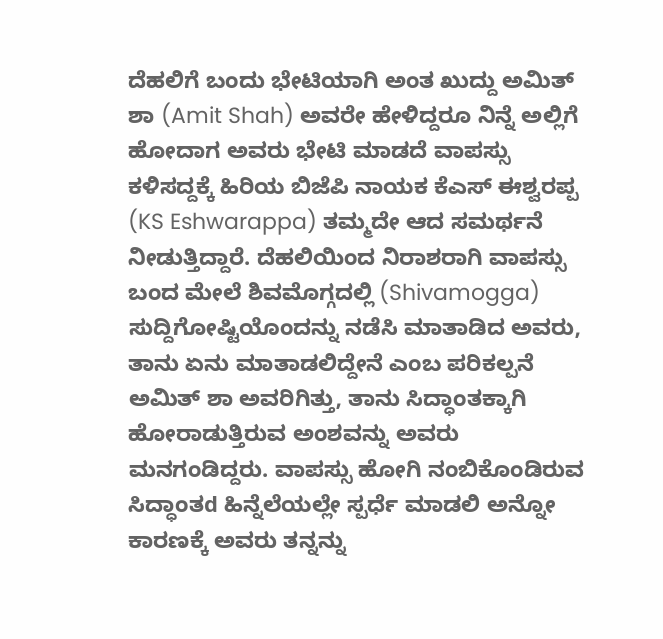ದೆಹಲಿಗೆ ಬಂದು ಭೇಟಿಯಾಗಿ ಅಂತ ಖುದ್ದು ಅಮಿತ್ ಶಾ (Amit Shah) ಅವರೇ ಹೇಳಿದ್ದರೂ ನಿನ್ನೆ ಅಲ್ಲಿಗೆ ಹೋದಾಗ ಅವರು ಭೇಟಿ ಮಾಡದೆ ವಾಪಸ್ಸು ಕಳಿಸದ್ದಕ್ಕೆ ಹಿರಿಯ ಬಿಜೆಪಿ ನಾಯಕ ಕೆಎಸ್ ಈಶ್ವರಪ್ಪ (KS Eshwarappa) ತಮ್ಮದೇ ಆದ ಸಮರ್ಥನೆ ನೀಡುತ್ತಿದ್ದಾರೆ. ದೆಹಲಿಯಿಂದ ನಿರಾಶರಾಗಿ ವಾಪಸ್ಸು ಬಂದ ಮೇಲೆ ಶಿವಮೊಗ್ಗದಲ್ಲಿ (Shivamogga) ಸುದ್ದಿಗೋಷ್ಟಿಯೊಂದನ್ನು ನಡೆಸಿ ಮಾತಾಡಿದ ಅವರು, ತಾನು ಏನು ಮಾತಾಡಲಿದ್ದೇನೆ ಎಂಬ ಪರಿಕಲ್ಪನೆ ಅಮಿತ್ ಶಾ ಅವರಿಗಿತ್ತು, ತಾನು ಸಿದ್ಧಾಂತಕ್ಕಾಗಿ ಹೋರಾಡುತ್ತಿರುವ ಅಂಶವನ್ನು ಅವರು ಮನಗಂಡಿದ್ದರು. ವಾಪಸ್ಸು ಹೋಗಿ ನಂಬಿಕೊಂಡಿರುವ ಸಿದ್ಧಾಂತd ಹಿನ್ನೆಲೆಯಲ್ಲೇ ಸ್ಪರ್ಧೆ ಮಾಡಲಿ ಅನ್ನೋ ಕಾರಣಕ್ಕೆ ಅವರು ತನ್ನನ್ನು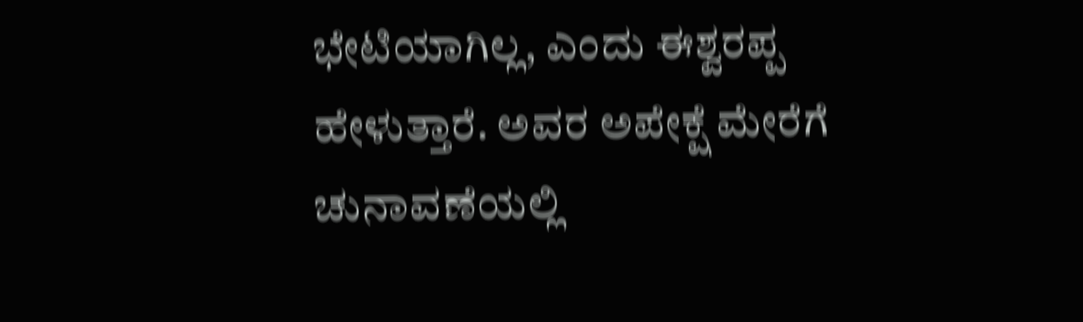ಭೇಟಿಯಾಗಿಲ್ಲ, ಎಂದು ಈಶ್ವರಪ್ಪ ಹೇಳುತ್ತಾರೆ. ಅವರ ಅಪೇಕ್ಷೆ ಮೇರೆಗೆ ಚುನಾವಣೆಯಲ್ಲಿ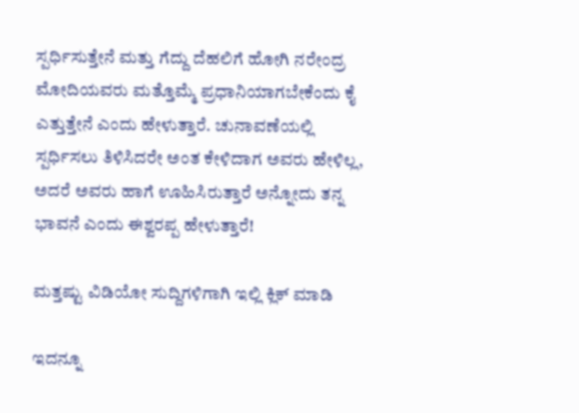ಸ್ಪರ್ಧಿಸುತ್ತೇನೆ ಮತ್ತು ಗೆದ್ದು ದೆಹಲಿಗೆ ಹೋಗಿ ನರೇಂದ್ರ ಮೋದಿಯವರು ಮತ್ತೊಮ್ಮೆ ಪ್ರಧಾನಿಯಾಗಬೇಕೆಂದು ಕೈ ಎತ್ತುತ್ತೇನೆ ಎಂದು ಹೇಳುತ್ತಾರೆ. ಚುನಾವಣೆಯಲ್ಲಿ ಸ್ಪರ್ಧಿಸಲು ತಿಳಿಸಿದರೇ ಅಂತ ಕೇಳಿದಾಗ ಅವರು ಹೇಳಿಲ್ಲ, ಅದರೆ ಅವರು ಹಾಗೆ ಊಹಿಸಿರುತ್ತಾರೆ ಅನ್ನೋದು ತನ್ನ ಭಾವನೆ ಎಂದು ಈಶ್ವರಪ್ಪ ಹೇಳುತ್ತಾರೆ!

ಮತ್ತಷ್ಟು ವಿಡಿಯೋ ಸುದ್ದಿಗಳಿಗಾಗಿ ಇಲ್ಲಿ ಕ್ಲಿಕ್ ಮಾಡಿ

ಇದನ್ನೂ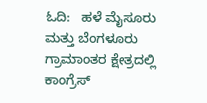ಓದಿ:   ಹಳೆ ಮೈಸೂರು ಮತ್ತು ಬೆಂಗಳೂರು ಗ್ರಾಮಾಂತರ ಕ್ಷೇತ್ರದಲ್ಲಿ ಕಾಂಗ್ರೆಸ್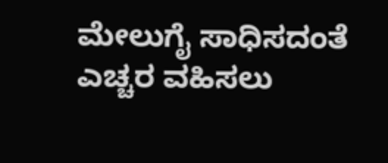ಮೇಲುಗೈ ಸಾಧಿಸದಂತೆ ಎಚ್ಚರ ವಹಿಸಲು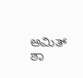ಅಮಿತ್ ಶಾ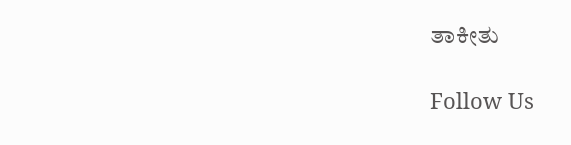ತಾಕೀತು

Follow Us